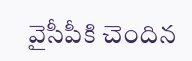వైసీపీకి చెందిన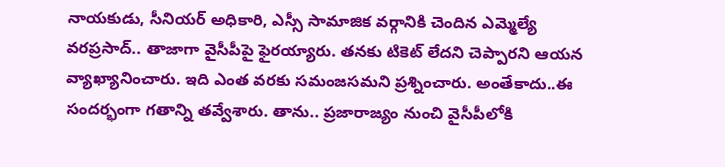నాయకుడు, సీనియర్ అధికారి, ఎస్సీ సామాజిక వర్గానికి చెందిన ఎమ్మెల్యే వరప్రసాద్.. తాజాగా వైసీపీపై ఫైరయ్యారు. తనకు టికెట్ లేదని చెప్పారని ఆయన వ్యాఖ్యానించారు. ఇది ఎంత వరకు సమంజసమని ప్రశ్నించారు. అంతేకాదు..ఈ సందర్భంగా గతాన్ని తవ్వేశారు. తాను.. ప్రజారాజ్యం నుంచి వైసీపీలోకి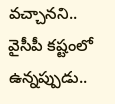వచ్చానని.. వైసీపీ కష్టంలో ఉన్నప్పుడు..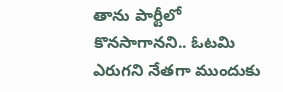తాను పార్టీలో కొనసాగానని.. ఓటమి ఎరుగని నేతగా ముందుకు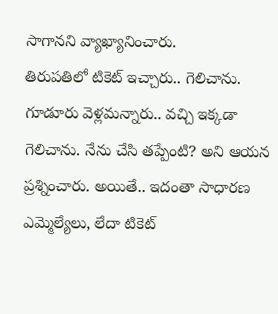సాగానని వ్యాఖ్యానించారు.
తిరుపతిలో టికెట్ ఇచ్చారు.. గెలిచాను. గూడూరు వెళ్లమన్నారు.. వచ్చి ఇక్కడా గెలిచాను. నేను చేసి తప్పేంటి? అని ఆయన ప్రశ్నించారు. అయితే.. ఇదంతా సాధారణ ఎమ్మెల్యేలు, లేదా టికెట్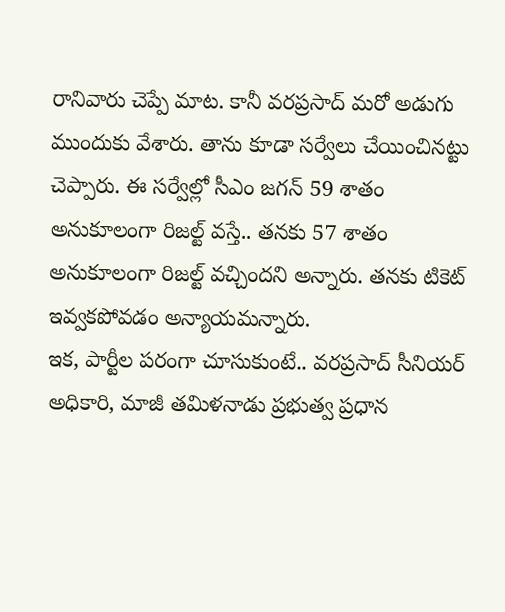రానివారు చెప్పే మాట. కానీ వరప్రసాద్ మరో అడుగు ముందుకు వేశారు. తాను కూడా సర్వేలు చేయించినట్టు చెప్పారు. ఈ సర్వేల్లో సీఎం జగన్ 59 శాతం అనుకూలంగా రిజల్ట్ వస్తే.. తనకు 57 శాతం అనుకూలంగా రిజల్ట్ వచ్చిందని అన్నారు. తనకు టికెట్ ఇవ్వకపోవడం అన్యాయమన్నారు.
ఇక, పార్టీల పరంగా చూసుకుంటే.. వరప్రసాద్ సీనియర్ అధికారి, మాజీ తమిళనాడు ప్రభుత్వ ప్రధాన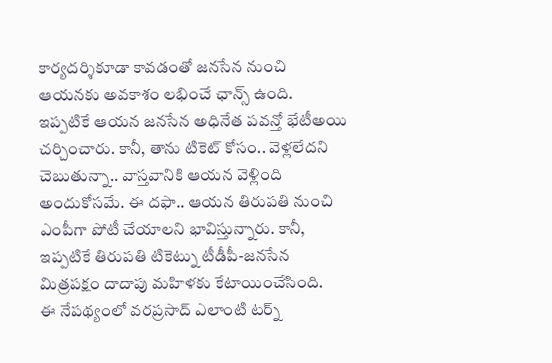కార్యదర్శికూడా కావడంతో జనసేన నుంచి ఆయనకు అవకాశం లభించే ఛాన్స్ ఉంది. ఇప్పటికే ఆయన జనసేన అధినేత పవన్తో భేటీఅయి చర్చించారు. కానీ, తాను టికెట్ కోసం.. వెళ్లలేదని చెబుతున్నా.. వాస్తవానికి ఆయన వెళ్లింది అందుకోసమే. ఈ దఫా.. ఆయన తిరుపతి నుంచి ఎంపీగా పోటీ చేయాలని భావిస్తున్నారు. కానీ, ఇప్పటికే తిరుపతి టికెట్ను టీడీపీ-జనసేన మిత్రపక్షం దాదాపు మహిళకు కేటాయించేసింది.
ఈ నేపథ్యంలో వరప్రసాద్ ఎలాంటి టర్న్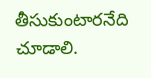తీసుకుంటారనేది చూడాలి.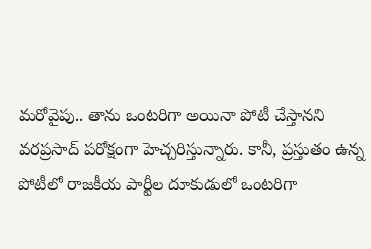మరోవైపు.. తాను ఒంటరిగా అయినా పోటీ చేస్తానని వరప్రసాద్ పరోక్షంగా హెచ్చరిస్తున్నారు. కానీ, ప్రస్తుతం ఉన్న పోటీలో రాజకీయ పార్టీల దూకుడులో ఒంటరిగా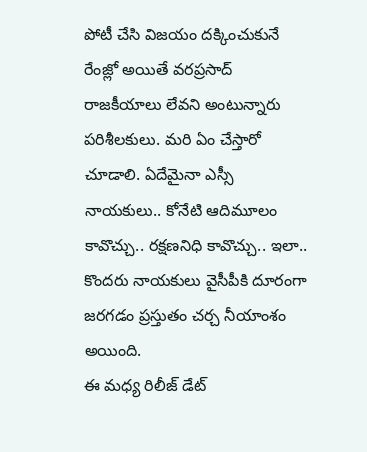పోటీ చేసి విజయం దక్కించుకునే రేంజ్లో అయితే వరప్రసాద్ రాజకీయాలు లేవని అంటున్నారు పరిశీలకులు. మరి ఏం చేస్తారో చూడాలి. ఏదేమైనా ఎస్సీ నాయకులు.. కోనేటి ఆదిమూలం కావొచ్చు.. రక్షణనిధి కావొచ్చు.. ఇలా.. కొందరు నాయకులు వైసీపీకి దూరంగా జరగడం ప్రస్తుతం చర్చ నీయాంశం అయింది.
ఈ మధ్య రిలీజ్ డేట్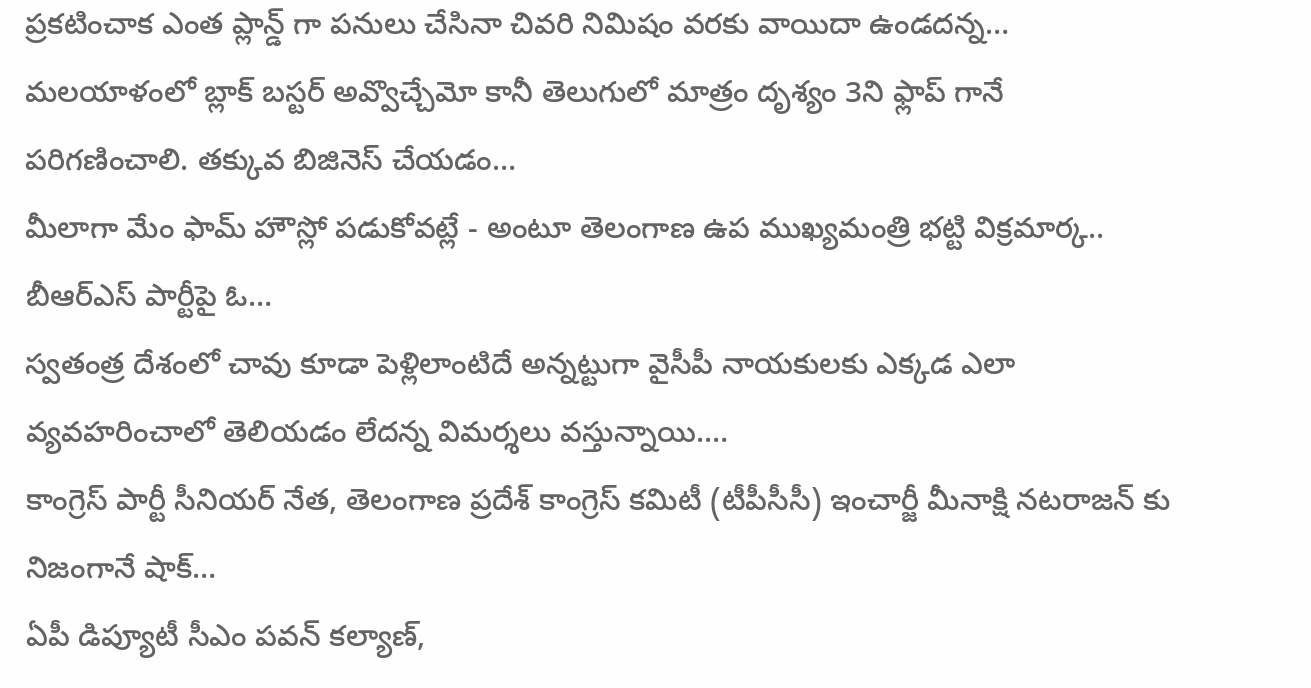ప్రకటించాక ఎంత ప్లాన్డ్ గా పనులు చేసినా చివరి నిమిషం వరకు వాయిదా ఉండదన్న…
మలయాళంలో బ్లాక్ బస్టర్ అవ్వొచ్చేమో కానీ తెలుగులో మాత్రం దృశ్యం 3ని ఫ్లాప్ గానే పరిగణించాలి. తక్కువ బిజినెస్ చేయడం…
మీలాగా మేం ఫామ్ హౌస్లో పడుకోవట్లే - అంటూ తెలంగాణ ఉప ముఖ్యమంత్రి భట్టి విక్రమార్క.. బీఆర్ఎస్ పార్టీపై ఓ…
స్వతంత్ర దేశంలో చావు కూడా పెళ్లిలాంటిదే అన్నట్టుగా వైసీపీ నాయకులకు ఎక్కడ ఎలా వ్యవహరించాలో తెలియడం లేదన్న విమర్శలు వస్తున్నాయి.…
కాంగ్రెస్ పార్టీ సీనియర్ నేత, తెలంగాణ ప్రదేశ్ కాంగ్రెస్ కమిటీ (టీపీసీసీ) ఇంచార్జీ మీనాక్షి నటరాజన్ కు నిజంగానే షాక్…
ఏపీ డిప్యూటీ సీఎం పవన్ కల్యాణ్,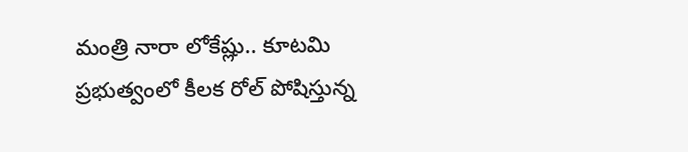మంత్రి నారా లోకేష్లు.. కూటమి ప్రభుత్వంలో కీలక రోల్ పోషిస్తున్న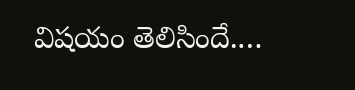విషయం తెలిసిందే.…